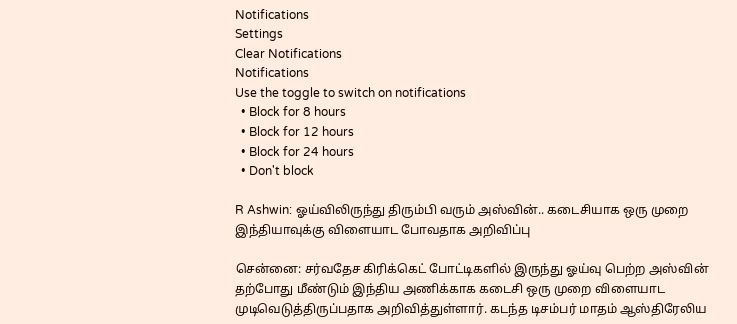Notifications
Settings
Clear Notifications
Notifications
Use the toggle to switch on notifications
  • Block for 8 hours
  • Block for 12 hours
  • Block for 24 hours
  • Don't block

R Ashwin: ஓய்விலிருந்து திரும்பி வரும் அஸ்வின்.. கடைசியாக ஒரு முறை இந்தியாவுக்கு விளையாட போவதாக அறிவிப்பு

சென்னை: சர்வதேச கிரிக்கெட் போட்டிகளில் இருந்து ஓய்வு பெற்ற அஸ்வின் தற்போது மீண்டும் இந்திய அணிக்காக கடைசி ஒரு முறை விளையாட முடிவெடுத்திருப்பதாக அறிவித்துள்ளார். கடந்த டிசம்பர் மாதம் ஆஸ்திரேலிய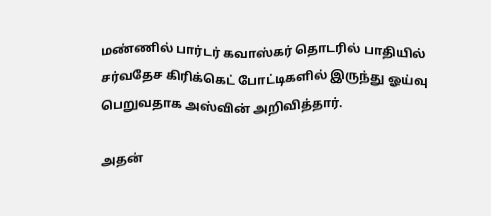மண்ணில் பார்டர் கவாஸ்கர் தொடரில் பாதியில் சர்வதேச கிரிக்கெட் போட்டிகளில் இருந்து ஓய்வு பெறுவதாக அஸ்வின் அறிவித்தார்.

அதன்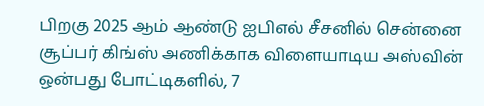பிறகு 2025 ஆம் ஆண்டு ஐபிஎல் சீசனில் சென்னை சூப்பர் கிங்ஸ் அணிக்காக விளையாடிய அஸ்வின் ஒன்பது போட்டிகளில், 7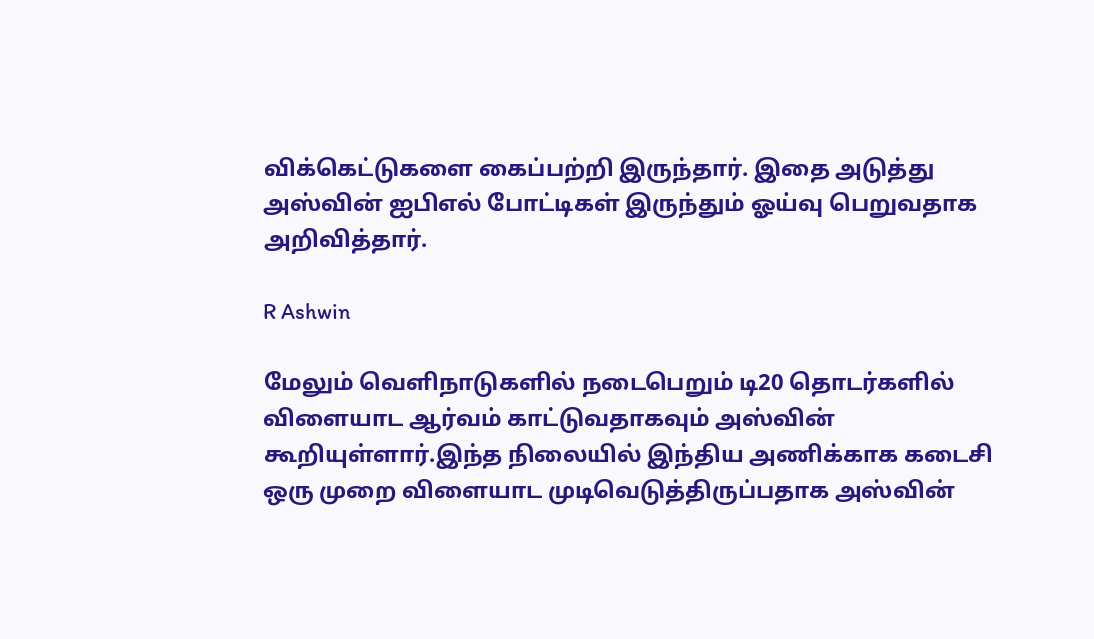விக்கெட்டுகளை கைப்பற்றி இருந்தார். இதை அடுத்து அஸ்வின் ஐபிஎல் போட்டிகள் இருந்தும் ஓய்வு பெறுவதாக அறிவித்தார்.

R Ashwin

மேலும் வெளிநாடுகளில் நடைபெறும் டி20 தொடர்களில் விளையாட ஆர்வம் காட்டுவதாகவும் அஸ்வின் கூறியுள்ளார்.இந்த நிலையில் இந்திய அணிக்காக கடைசி ஒரு முறை விளையாட முடிவெடுத்திருப்பதாக அஸ்வின்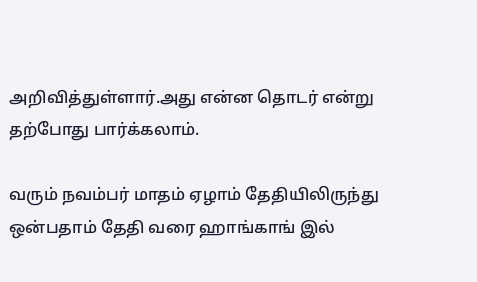அறிவித்துள்ளார்.அது என்ன தொடர் என்று தற்போது பார்க்கலாம்.

வரும் நவம்பர் மாதம் ஏழாம் தேதியிலிருந்து ஒன்பதாம் தேதி வரை ஹாங்காங் இல்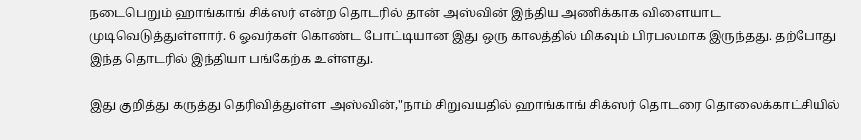நடைபெறும் ஹாங்காங் சிக்ஸர் என்ற தொடரில் தான் அஸ்வின் இந்திய அணிக்காக விளையாட முடிவெடுத்துள்ளார். 6 ஓவர்கள் கொண்ட போட்டியான இது ஒரு காலத்தில் மிகவும் பிரபலமாக இருந்தது. தற்போது இந்த தொடரில் இந்தியா பங்கேற்க உள்ளது.

இது குறித்து கருத்து தெரிவித்துள்ள அஸ்வின்,"நாம் சிறுவயதில் ஹாங்காங் சிக்ஸர் தொடரை தொலைக்காட்சியில்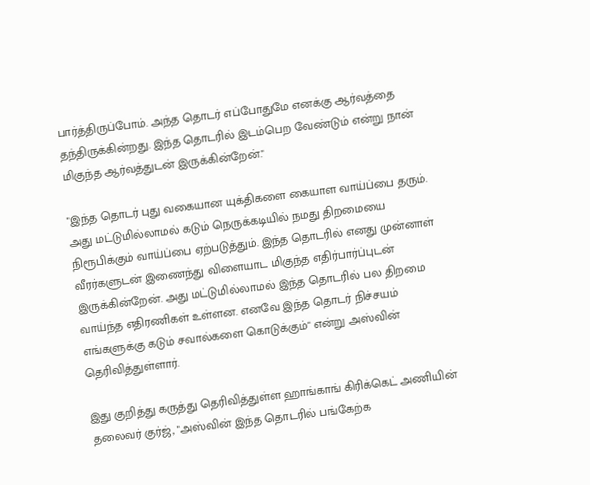பார்த்திருப்போம். அந்த தொடர் எப்போதுமே எனக்கு ஆர்வத்தை தந்திருக்கின்றது. இந்த தொடரில் இடம்பெற வேண்டும் என்று நான் மிகுந்த ஆர்வத்துடன் இருக்கின்றேன்."

"இந்த தொடர் புது வகையான யுக்திகளை கையாள வாய்ப்பை தரும். அது மட்டுமில்லாமல் கடும் நெருக்கடியில் நமது திறமையை நிரூபிக்கும் வாய்ப்பை ஏற்படுத்தும். இந்த தொடரில் எனது முன்னாள் வீரர்களுடன் இணைந்து விளையாட மிகுந்த எதிர்பார்ப்புடன் இருக்கின்றேன். அது மட்டுமில்லாமல் இந்த தொடரில் பல திறமை வாய்ந்த எதிரணிகள் உள்ளன. எனவே இந்த தொடர் நிச்சயம் எங்களுக்கு கடும் சவால்களை கொடுக்கும்" என்று அஸ்வின் தெரிவித்துள்ளார்.

இது குறித்து கருத்து தெரிவித்துள்ள ஹாங்காங் கிரிக்கெட் அணியின் தலைவர் குர்ஜ், "அஸ்வின் இந்த தொடரில் பங்கேற்க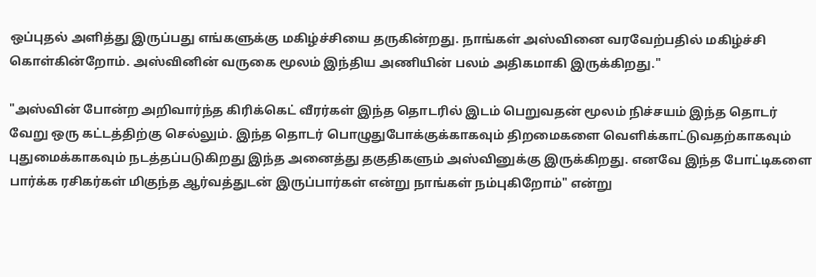ஒப்புதல் அளித்து இருப்பது எங்களுக்கு மகிழ்ச்சியை தருகின்றது. நாங்கள் அஸ்வினை வரவேற்பதில் மகிழ்ச்சி கொள்கின்றோம். அஸ்வினின் வருகை மூலம் இந்திய அணியின் பலம் அதிகமாகி இருக்கிறது."

"அஸ்வின் போன்ற அறிவார்ந்த கிரிக்கெட் வீரர்கள் இந்த தொடரில் இடம் பெறுவதன் மூலம் நிச்சயம் இந்த தொடர் வேறு ஒரு கட்டத்திற்கு செல்லும். இந்த தொடர் பொழுதுபோக்குக்காகவும் திறமைகளை வெளிக்காட்டுவதற்காகவும் புதுமைக்காகவும் நடத்தப்படுகிறது இந்த அனைத்து தகுதிகளும் அஸ்வினுக்கு இருக்கிறது. எனவே இந்த போட்டிகளை பார்க்க ரசிகர்கள் மிகுந்த ஆர்வத்துடன் இருப்பார்கள் என்று நாங்கள் நம்புகிறோம்" என்று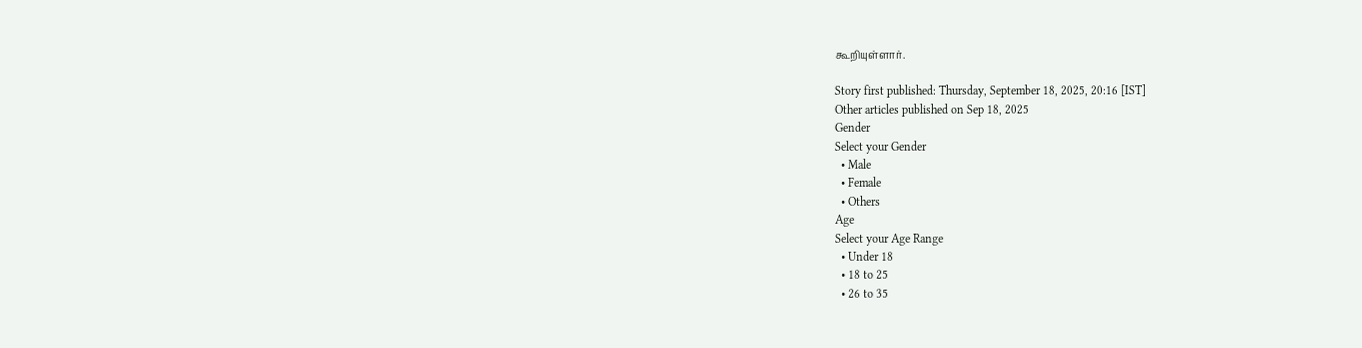கூறியுள்ளார்.

Story first published: Thursday, September 18, 2025, 20:16 [IST]
Other articles published on Sep 18, 2025
Gender
Select your Gender
  • Male
  • Female
  • Others
Age
Select your Age Range
  • Under 18
  • 18 to 25
  • 26 to 35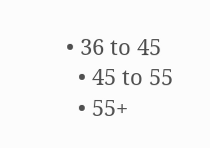• 36 to 45
  • 45 to 55
  • 55+